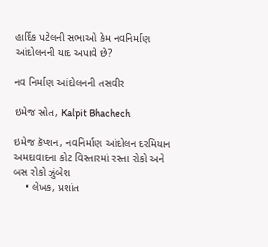હાર્દિક પટેલની સભાઓ કેમ નવનિર્માણ આંદોલનની યાદ અપાવે છે?

નવ નિર્માણ આંદોલનની તસવીર

ઇમેજ સ્રોત, Kalpit Bhachech

ઇમેજ કૅપ્શન, નવનિર્માણ આંદોલન દરમિયાન અમદાવાદના કોટ વિસ્તારમાં રસ્તા રોકો અને બસ રોકો ઝુંબેશ
    • લેખક, પ્રશાંત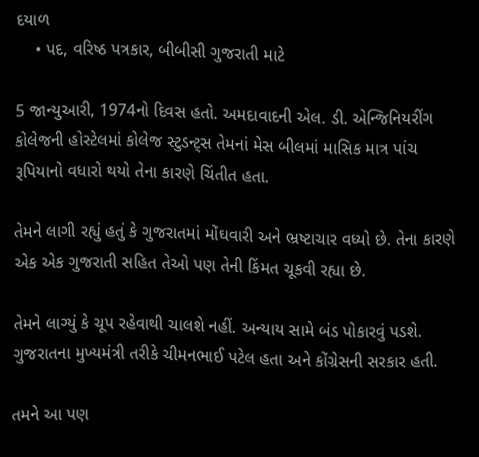દયાળ
    • પદ, વરિષ્ઠ પત્રકાર, બીબીસી ગુજરાતી માટે

5 જાન્યુઆરી, 1974નો દિવસ હતો. અમદાવાદની એલ. ડી. એન્જિનિયરીંગ કોલેજની હોસ્ટેલમાં કોલેજ સ્ટુડન્ટ્સ તેમનાં મેસ બીલમાં માસિક માત્ર પાંચ રૂપિયાનો વધારો થયો તેના કારણે ચિંતીત હતા.

તેમને લાગી રહ્યું હતું કે ગુજરાતમાં મોંઘવારી અને ભ્રષ્ટાચાર વધ્યો છે. તેના કારણે એક એક ગુજરાતી સહિત તેઓ પણ તેની કિંમત ચૂકવી રહ્યા છે.

તેમને લાગ્યું કે ચૂપ રહેવાથી ચાલશે નહીં. અન્યાય સામે બંડ પોકારવું પડશે. ગુજરાતના મુખ્યમંત્રી તરીકે ચીમનભાઈ પટેલ હતા અને કોંગ્રેસની સરકાર હતી.

તમને આ પણ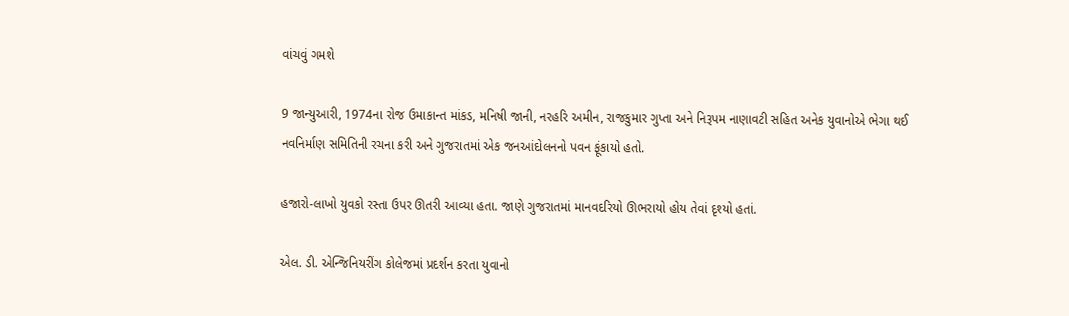વાંચવું ગમશે

9 જાન્યુઆરી, 1974ના રોજ ઉમાકાન્ત માંકડ, મનિષી જાની, નરહરિ અમીન, રાજકુમાર ગુપ્તા અને નિરૂપમ નાણાવટી સહિત અનેક યુવાનોએ ભેગા થઈ નવનિર્માણ સમિતિની રચના કરી અને ગુજરાતમાં એક જનઆંદોલનનો પવન ફૂંકાયો હતો.

હજારો-લાખો યુવકો રસ્તા ઉપર ઊતરી આવ્યા હતા. જાણે ગુજરાતમાં માનવદરિયો ઊભરાયો હોય તેવાં દૃશ્યો હતાં.

એલ. ડી. એન્જિનિયરીંગ કોલેજમાં પ્રદર્શન કરતા યુવાનો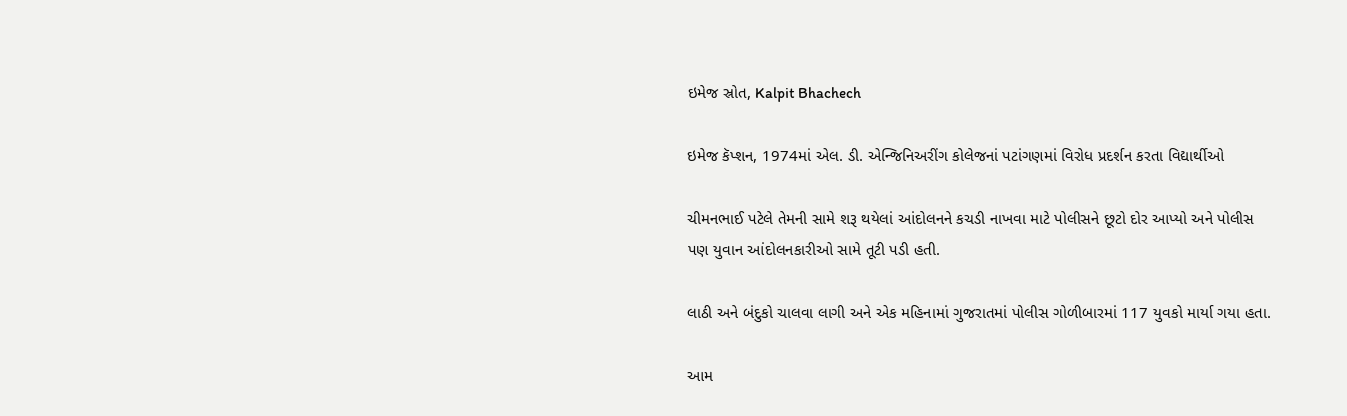ઇમેજ સ્રોત, Kalpit Bhachech

ઇમેજ કૅપ્શન, 1974માં એલ. ડી. એન્જિનિઅરીંગ કોલેજનાં પટાંગણમાં વિરોધ પ્રદર્શન કરતા વિદ્યાર્થીઓ

ચીમનભાઈ પટેલે તેમની સામે શરૂ થયેલાં આંદોલનને કચડી નાખવા માટે પોલીસને છૂટો દોર આપ્યો અને પોલીસ પણ યુવાન આંદોલનકારીઓ સામે તૂટી પડી હતી.

લાઠી અને બંદુકો ચાલવા લાગી અને એક મહિનામાં ગુજરાતમાં પોલીસ ગોળીબારમાં 117 યુવકો માર્યા ગયા હતા.

આમ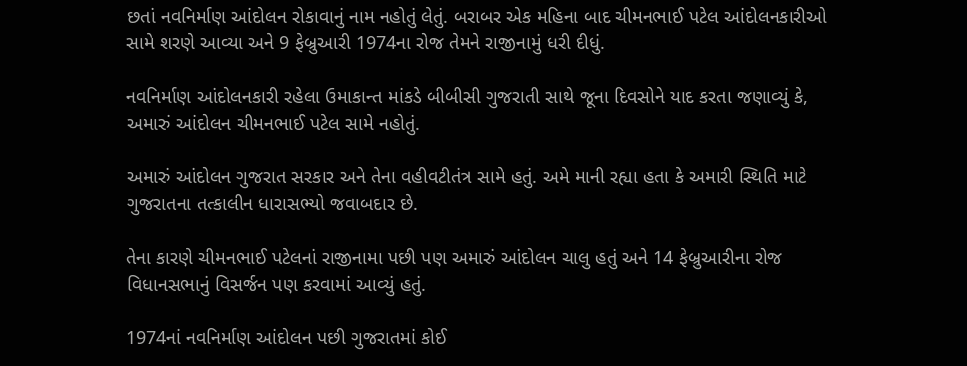છતાં નવનિર્માણ આંદોલન રોકાવાનું નામ નહોતું લેતું. બરાબર એક મહિના બાદ ચીમનભાઈ પટેલ આંદોલનકારીઓ સામે શરણે આવ્યા અને 9 ફેબ્રુઆરી 1974ના રોજ તેમને રાજીનામું ધરી દીધું.

નવનિર્માણ આંદોલનકારી રહેલા ઉમાકાન્ત માંકડે બીબીસી ગુજરાતી સાથે જૂના દિવસોને યાદ કરતા જણાવ્યું કે, અમારું આંદોલન ચીમનભાઈ પટેલ સામે નહોતું.

અમારું આંદોલન ગુજરાત સરકાર અને તેના વહીવટીતંત્ર સામે હતું. અમે માની રહ્યા હતા કે અમારી સ્થિતિ માટે ગુજરાતના તત્કાલીન ધારાસભ્યો જવાબદાર છે.

તેના કારણે ચીમનભાઈ પટેલનાં રાજીનામા પછી પણ અમારું આંદોલન ચાલુ હતું અને 14 ફેબ્રુઆરીના રોજ વિધાનસભાનું વિસર્જન પણ કરવામાં આવ્યું હતું.

1974નાં નવનિર્માણ આંદોલન પછી ગુજરાતમાં કોઈ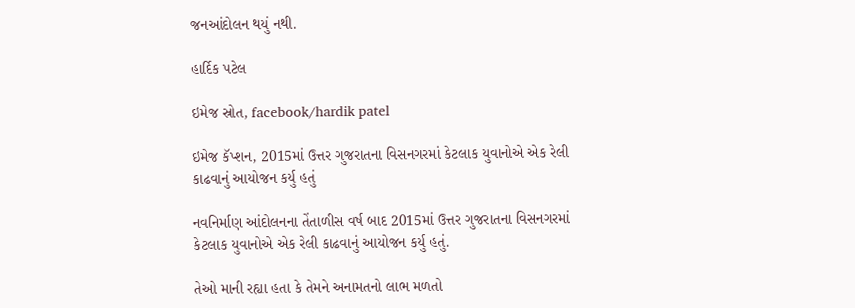જનઆંદોલન થયું નથી.

હાર્દિક પટેલ

ઇમેજ સ્રોત, facebook/hardik patel

ઇમેજ કૅપ્શન, 2015માં ઉત્તર ગુજરાતના વિસનગરમાં કેટલાક યુવાનોએ એક રેલી કાઢવાનું આયોજન કર્યુ હતું

નવનિર્માણ આંદોલનના તેંતાળીસ વર્ષ બાદ 2015માં ઉત્તર ગુજરાતના વિસનગરમાં કેટલાક યુવાનોએ એક રેલી કાઢવાનું આયોજન કર્યુ હતું.

તેઓ માની રહ્યા હતા કે તેમને અનામતનો લાભ મળતો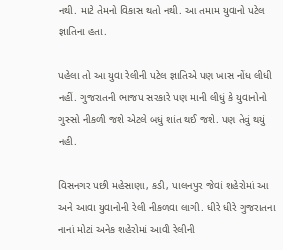નથી. માટે તેમનો વિકાસ થતો નથી. આ તમામ યુવાનો પટેલ જ્ઞાતિના હતા.

પહેલા તો આ યુવા રેલીની પટેલ જ્ઞાતિએ પણ ખાસ નોંધ લીધી નહીં. ગુજરાતની ભાજપ સરકારે પણ માની લીધું કે યુવાનોનો ગુસ્સો નીકળી જશે એટલે બધું શાંત થઈ જશે. પણ તેવું થયું નહી.

વિસનગર પછી મહેસાણા, કડી, પાલનપુર જેવાં શહેરોમાં આ અને આવા યુવાનોની રેલી નીકળવા લાગી. ધીરે ધીરે ગુજરાતના નાનાં મોટાં અનેક શહેરોમાં આવી રેલીની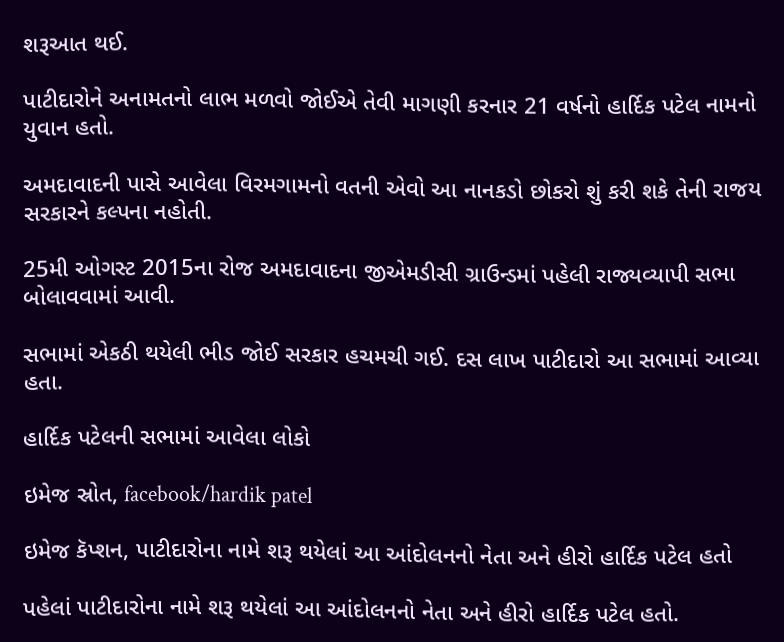શરૂઆત થઈ.

પાટીદારોને અનામતનો લાભ મળવો જોઈએ તેવી માગણી કરનાર 21 વર્ષનો હાર્દિક પટેલ નામનો યુવાન હતો.

અમદાવાદની પાસે આવેલા વિરમગામનો વતની એવો આ નાનકડો છોકરો શું કરી શકે તેની રાજય સરકારને કલ્પના નહોતી.

25મી ઓગસ્ટ 2015ના રોજ અમદાવાદના જીએમડીસી ગ્રાઉન્ડમાં પહેલી રાજ્યવ્યાપી સભા બોલાવવામાં આવી.

સભામાં એકઠી થયેલી ભીડ જોઈ સરકાર હચમચી ગઈ. દસ લાખ પાટીદારો આ સભામાં આવ્યા હતા.

હાર્દિક પટેલની સભામાં આવેલા લોકો

ઇમેજ સ્રોત, facebook/hardik patel

ઇમેજ કૅપ્શન, પાટીદારોના નામે શરૂ થયેલાં આ આંદોલનનો નેતા અને હીરો હાર્દિક પટેલ હતો

પહેલાં પાટીદારોના નામે શરૂ થયેલાં આ આંદોલનનો નેતા અને હીરો હાર્દિક પટેલ હતો.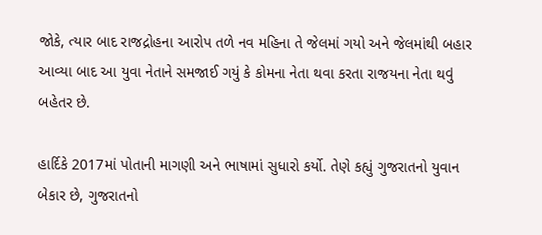જોકે, ત્યાર બાદ રાજદ્રોહના આરોપ તળે નવ મહિના તે જેલમાં ગયો અને જેલમાંથી બહાર આવ્યા બાદ આ યુવા નેતાને સમજાઈ ગયું કે કોમના નેતા થવા કરતા રાજયના નેતા થવું બહેતર છે.

હાર્દિકે 2017માં પોતાની માગણી અને ભાષામાં સુધારો કર્યો. તેણે કહ્યું ગુજરાતનો યુવાન બેકાર છે, ગુજરાતનો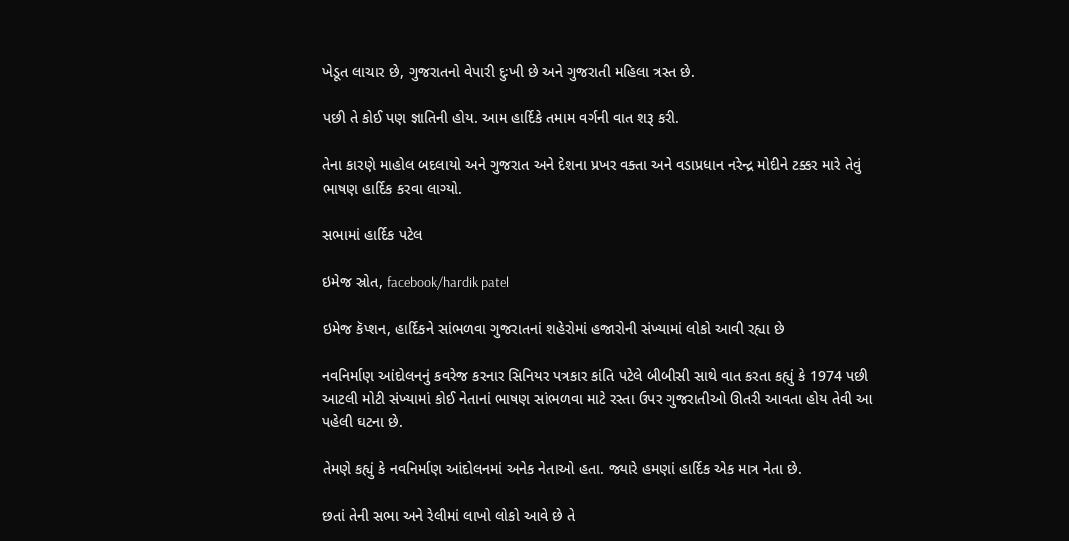ખેડૂત લાચાર છે, ગુજરાતનો વેપારી દુઃખી છે અને ગુજરાતી મહિલા ત્રસ્ત છે.

પછી તે કોઈ પણ જ્ઞાતિની હોય. આમ હાર્દિકે તમામ વર્ગની વાત શરૂ કરી.

તેના કારણે માહોલ બદલાયો અને ગુજરાત અને દેશના પ્રખર વક્તા અને વડાપ્રધાન નરેન્દ્ર મોદીને ટક્કર મારે તેવું ભાષણ હાર્દિક કરવા લાગ્યો.

સભામાં હાર્દિક પટેલ

ઇમેજ સ્રોત, facebook/hardik patel

ઇમેજ કૅપ્શન, હાર્દિકને સાંભળવા ગુજરાતનાં શહેરોમાં હજારોની સંખ્યામાં લોકો આવી રહ્યા છે

નવનિર્માણ આંદોલનનું કવરેજ કરનાર સિનિયર પત્રકાર કાંતિ પટેલે બીબીસી સાથે વાત કરતા કહ્યું કે 1974 પછી આટલી મોટી સંખ્યામાં કોઈ નેતાનાં ભાષણ સાંભળવા માટે રસ્તા ઉપર ગુજરાતીઓ ઊતરી આવતા હોય તેવી આ પહેલી ઘટના છે.

તેમણે કહ્યું કે નવનિર્માણ આંદોલનમાં અનેક નેતાઓ હતા. જ્યારે હમણાં હાર્દિક એક માત્ર નેતા છે.

છતાં તેની સભા અને રેલીમાં લાખો લોકો આવે છે તે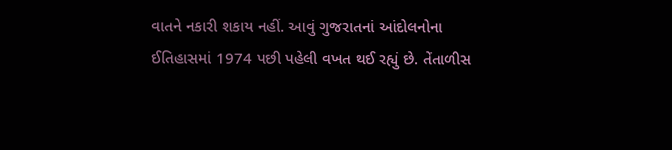વાતને નકારી શકાય નહીં. આવું ગુજરાતનાં આંદોલનોના ઈતિહાસમાં 1974 પછી પહેલી વખત થઈ રહ્યું છે. તેંતાળીસ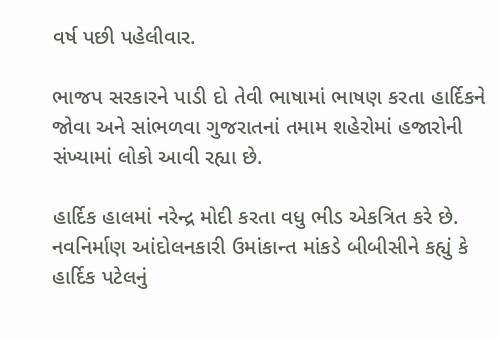વર્ષ પછી પહેલીવાર.

ભાજપ સરકારને પાડી દો તેવી ભાષામાં ભાષણ કરતા હાર્દિકને જોવા અને સાંભળવા ગુજરાતનાં તમામ શહેરોમાં હજારોની સંખ્યામાં લોકો આવી રહ્યા છે.

હાર્દિક હાલમાં નરેન્દ્ર મોદી કરતા વધુ ભીડ એકત્રિત કરે છે. નવનિર્માણ આંદોલનકારી ઉમાંકાન્ત માંકડે બીબીસીને કહ્યું કે હાર્દિક પટેલનું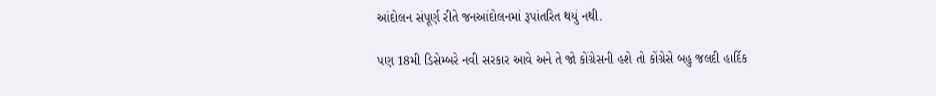આંદોલન સંપૂર્ણ રીતે જનઆંદોલનમાં રૂપાંતરિત થયું નથી.

પણ 18મી ડિસેમ્બરે નવી સરકાર આવે અને તે જો કોંગ્રેસની હશે તો કોંગ્રેસે બહુ જલદી હાર્દિક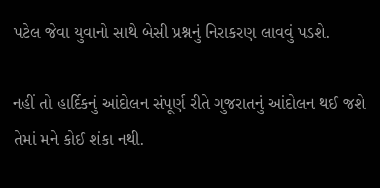પટેલ જેવા યુવાનો સાથે બેસી પ્રશ્નનું નિરાકરણ લાવવું પડશે.

નહીં તો હાર્દિકનું આંદોલન સંપૂર્ણ રીતે ગુજરાતનું આંદોલન થઈ જશે તેમાં મને કોઈ શંકા નથી.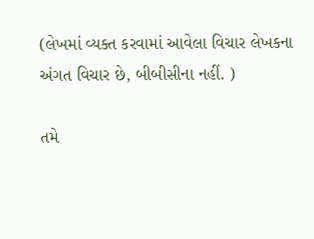(લેખમાં વ્યક્ત કરવામાં આવેલા વિચાર લેખકના અંગત વિચાર છે, બીબીસીના નહીં. )

તમે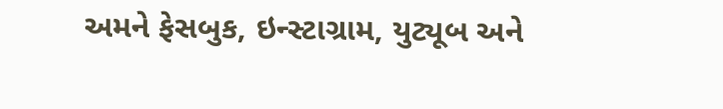અમને ફેસબુક, ઇન્સ્ટાગ્રામ, યુટ્યૂબ અને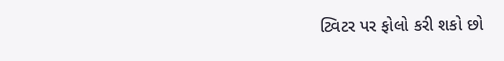ટ્વિટર પર ફોલો કરી શકો છો